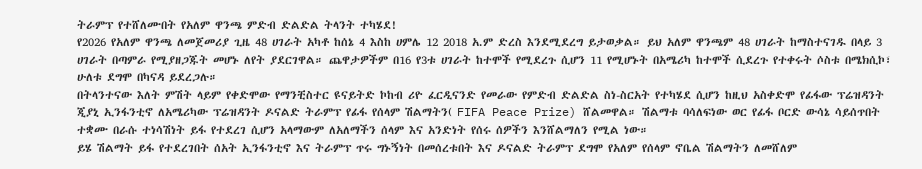ትራምፕ የተሸለሙበት የአለም ዋንጫ ምድብ ድልድል ትላንት ተካሄደ!
የ2026 የአለም ዋንጫ ለመጀመሪያ ጊዜ 48 ሀገራት አካቶ ከሰኔ 4 እስከ ሀምሌ 12 2018 አ.ም ድረስ እንደሚደረግ ይታወቃል። ይህ አለም ዋንጫም 48 ሀገራት ከማስተናገዱ በላይ 3 ሀገራት በጣምራ የሚያዘጋጁት መሆኑ ለየት ያደርገዋል። ጨዋታዎችም በ16 የ3ቱ ሀገራት ከተሞች የሚደረጉ ሲሆን 11 የሚሆኑት በአሜሪካ ከተሞች ሲደረጉ የተቀሩት ሶስቱ በሜክሲኮ፣ ሁለቱ ደግሞ በካናዳ ይደረጋሉ።
በትላንተናው እለት ምሽት ላይም የቀድሞው የማንቺስተር ዩናይትድ ኮከብ ሪዮ ፈርዲናንድ የመራው የምድብ ድልድል ስነ-ስርአት የተካሄደ ሲሆን ከዚህ አስቀድሞ የፊፋው ፕሬዝዳንት ጂያኒ ኢንፋንቲኖ ለአሜሪካው ፕሬዝዳንት ዶናልድ ትራምፕ የፊፋ የሰላም ሽልማትን( FIFA Peace Prize) ሸልመዋል። ሽልማቱ ባሳለፍነው ወር የፊፋ ቦርድ ውሳኔ ሳይሰጥበት ተቋሙ በራሱ ተነሳሽነት ይፋ የተደረገ ሲሆን አላማውም ለአለማችን ሰላም እና አንድነት የሰሩ ሰዎችን እንሸልማለን የሚል ነው።
ይሄ ሽልማት ይፋ የተደረገበት ሰአት ኢንፋንቲኖ እና ትራምፕ ጥሩ ግኑኝነት በመሰረቱበት እና ዶናልድ ትራምፕ ደግሞ የአለም የሰላም ኖቤል ሽልማትን ለመሸለም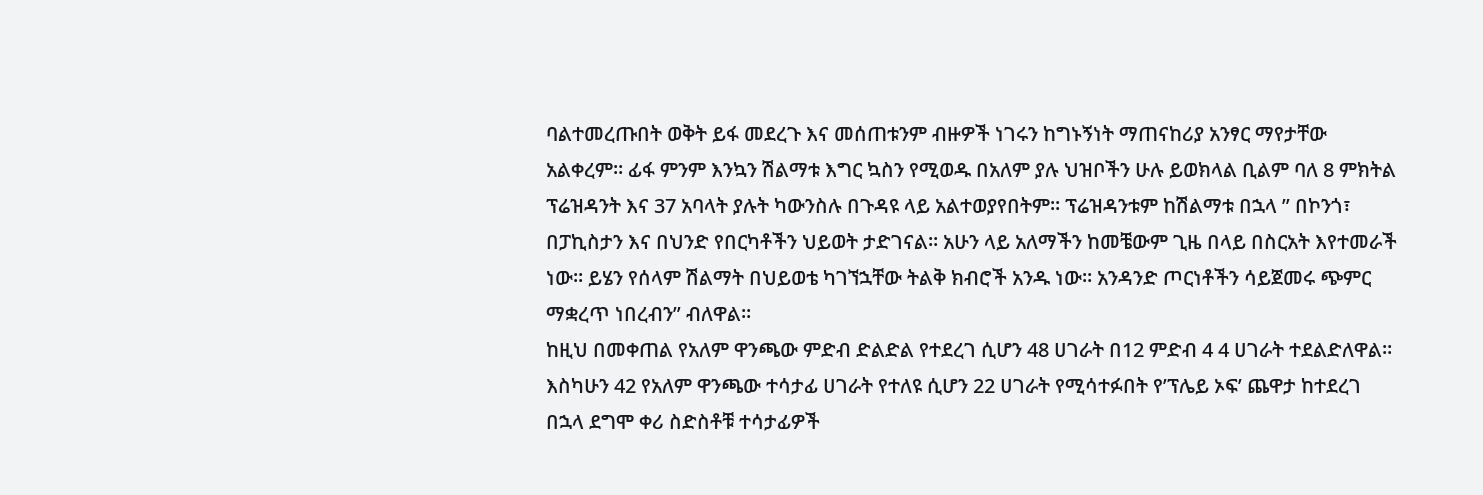ባልተመረጡበት ወቅት ይፋ መደረጉ እና መሰጠቱንም ብዙዎች ነገሩን ከግኑኝነት ማጠናከሪያ አንፃር ማየታቸው አልቀረም። ፊፋ ምንም እንኳን ሽልማቱ እግር ኳስን የሚወዱ በአለም ያሉ ህዝቦችን ሁሉ ይወክላል ቢልም ባለ 8 ምክትል ፕሬዝዳንት እና 37 አባላት ያሉት ካውንስሉ በጉዳዩ ላይ አልተወያየበትም። ፕሬዝዳንቱም ከሽልማቱ በኋላ ” በኮንጎ፣ በፓኪስታን እና በህንድ የበርካቶችን ህይወት ታድገናል። አሁን ላይ አለማችን ከመቼውም ጊዜ በላይ በስርአት እየተመራች ነው። ይሄን የሰላም ሽልማት በህይወቴ ካገኘኋቸው ትልቅ ክብሮች አንዱ ነው። አንዳንድ ጦርነቶችን ሳይጀመሩ ጭምር ማቋረጥ ነበረብን” ብለዋል።
ከዚህ በመቀጠል የአለም ዋንጫው ምድብ ድልድል የተደረገ ሲሆን 48 ሀገራት በ12 ምድብ 4 4 ሀገራት ተደልድለዋል። እስካሁን 42 የአለም ዋንጫው ተሳታፊ ሀገራት የተለዩ ሲሆን 22 ሀገራት የሚሳተፉበት የ’ፕሌይ ኦፍ’ ጨዋታ ከተደረገ በኋላ ደግሞ ቀሪ ስድስቶቹ ተሳታፊዎች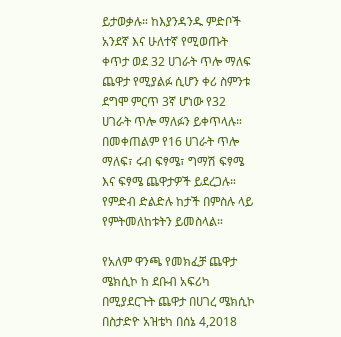ይታወቃሉ። ከእያንዳንዱ ምድቦች አንደኛ እና ሁለተኛ የሚወጡት ቀጥታ ወደ 32 ሀገራት ጥሎ ማለፍ ጨዋታ የሚያልፉ ሲሆን ቀሪ ስምንቱ ደግሞ ምርጥ 3ኛ ሆነው የ32 ሀገራት ጥሎ ማለፉን ይቀጥላሉ። በመቀጠልም የ16 ሀገራት ጥሎ ማለፍ፣ ሩብ ፍፃሜ፣ ግማሽ ፍፃሜ እና ፍፃሜ ጨዋታዎች ይደረጋሉ። የምድብ ድልድሉ ከታች በምስሉ ላይ የምትመለከቱትን ይመስላል።

የአለም ዋንጫ የመክፈቻ ጨዋታ ሜክሲኮ ከ ደቡብ አፍሪካ በሚያደርጉት ጨዋታ በሀገረ ሜክሲኮ በስታድዮ አዝቴካ በሰኔ 4,2018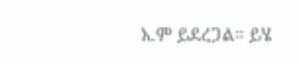አ.ም ይደረጋል። ይሄ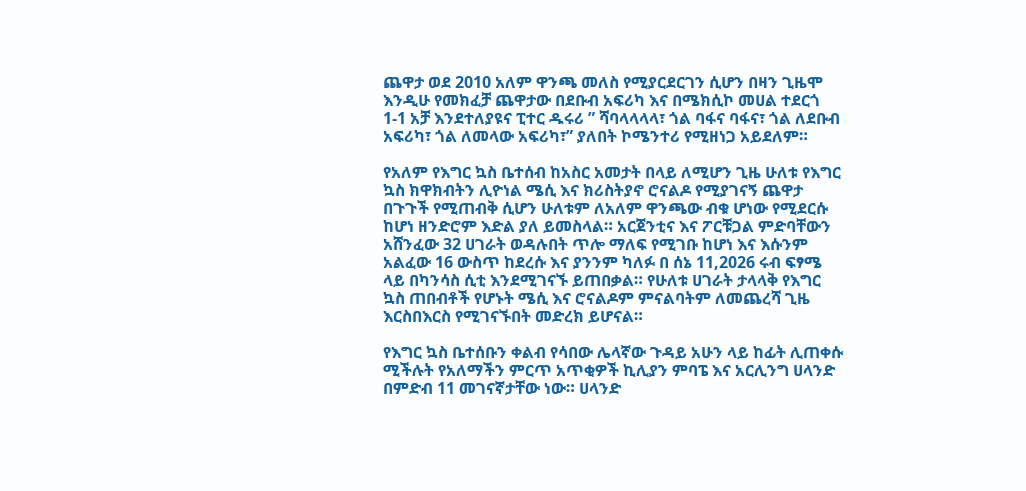ጨዋታ ወደ 2010 አለም ዋንጫ መለስ የሚያርደርገን ሲሆን በዛን ጊዜሞ እንዲሁ የመክፈቻ ጨዋታው በደቡብ አፍሪካ እና በሜክሲኮ መሀል ተደርጎ 1-1 አቻ እንደተለያዩና ፒተር ዱሩሪ ” ሻባላላላላ፣ ጎል ባፋና ባፋና፣ ጎል ለደቡብ አፍሪካ፣ ጎል ለመላው አፍሪካ፣” ያለበት ኮሜንተሪ የሚዘነጋ አይደለም።

የአለም የእግር ኳስ ቤተሰብ ከአስር አመታት በላይ ለሚሆን ጊዜ ሁለቱ የእግር ኳስ ክዋክብትን ሊዮነል ሜሲ እና ክሪስትያኖ ሮናልዶ የሚያገናኝ ጨዋታ በጉጉች የሚጠብቅ ሲሆን ሁለቱም ለአለም ዋንጫው ብቁ ሆነው የሚደርሱ ከሆነ ዘንድሮም እድል ያለ ይመስላል። አርጀንቲና እና ፖርቹጋል ምድባቸውን አሸንፈው 32 ሀገራት ወዳሉበት ጥሎ ማለፍ የሚገቡ ከሆነ እና እሱንም አልፈው 16 ውስጥ ከደረሱ እና ያንንም ካለፉ በ ሰኔ 11,2026 ሩብ ፍፃሜ ላይ በካንሳስ ሲቲ እንደሚገናኙ ይጠበቃል። የሁለቱ ሀገራት ታላላቅ የእግር ኳስ ጠበብቶች የሆኑት ሜሲ እና ሮናልዶም ምናልባትም ለመጨረሻ ጊዜ እርስበእርስ የሚገናኙበት መድረክ ይሆናል።

የእግር ኳስ ቤተሰቡን ቀልብ የሳበው ሌላኛው ጉዳይ አሁን ላይ ከፊት ሊጠቀሱ ሚችሉት የአለማችን ምርጥ አጥቂዎች ኪሊያን ምባፔ እና አርሊንግ ሀላንድ በምድብ 11 መገናኛታቸው ነው። ሀላንድ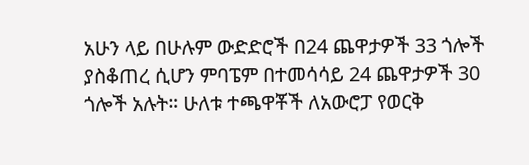አሁን ላይ በሁሉም ውድድሮች በ24 ጨዋታዎች 33 ጎሎች ያስቆጠረ ሲሆን ምባፔም በተመሳሳይ 24 ጨዋታዎች 30 ጎሎች አሉት። ሁለቱ ተጫዋቾች ለአውሮፓ የወርቅ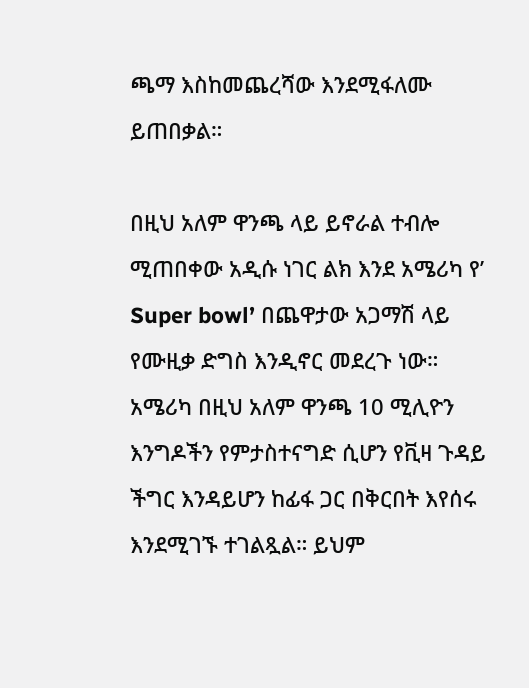ጫማ እስከመጨረሻው እንደሚፋለሙ ይጠበቃል።

በዚህ አለም ዋንጫ ላይ ይኖራል ተብሎ ሚጠበቀው አዲሱ ነገር ልክ እንደ አሜሪካ የ’ Super bowl’ በጨዋታው አጋማሽ ላይ የሙዚቃ ድግስ እንዲኖር መደረጉ ነው።
አሜሪካ በዚህ አለም ዋንጫ 10 ሚሊዮን እንግዶችን የምታስተናግድ ሲሆን የቪዛ ጉዳይ ችግር እንዳይሆን ከፊፋ ጋር በቅርበት እየሰሩ እንደሚገኙ ተገልጿል። ይህም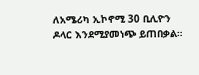ለአሜሪካ ኢኮኖሚ 30 ቢሊዮን ዶላር እንደሚያመነጭ ይጠበቃል።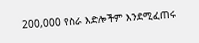200,000 የስራ እድሎችም እንደሚፈጠሩ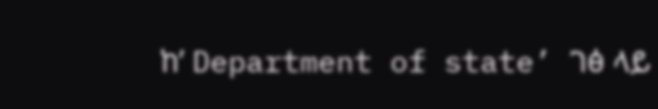ከ’ Department of state’ ገፅ ላይ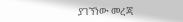ያገኘነው መረጃ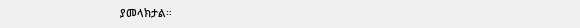ያመላክታል።